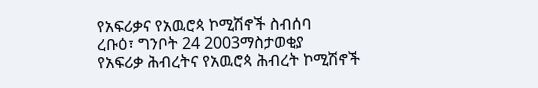የአፍሪቃና የአዉሮጳ ኮሚሽኖች ስብሰባ
ረቡዕ፣ ግንቦት 24 2003ማስታወቂያ
የአፍሪቃ ሕብረትና የአዉሮጳ ሕብረት ኮሚሽኖች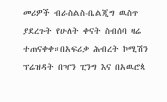መሪዎች ብራስልስ-ቤልጂግ ዉስጥ ያደረጉት የሁለት ቀናት ስብሰባ ዛሬ ተጠናቀቀ።በአፍሪቃ ሕብረት ኮሚሽን ፕሬዝዳት በዣን ፒንግ እና በአዉሮጳ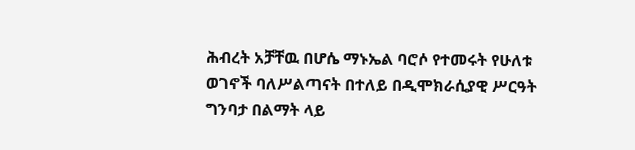ሕብረት አቻቸዉ በሆሴ ማኑኤል ባሮሶ የተመሩት የሁለቱ ወገኖች ባለሥልጣናት በተለይ በዲሞክራሲያዊ ሥርዓት ግንባታ በልማት ላይ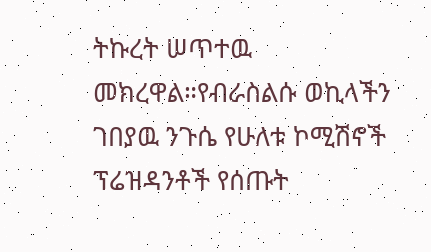ትኩረት ሠጥተዉ መክረዋል።የብራስልሱ ወኪላችን ገበያዉ ንጉሴ የሁለቱ ኮሚሽኖች ፕሬዝዳንቶች የሰጡት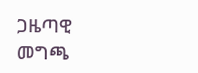ጋዜጣዊ መግጫ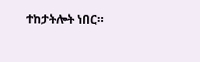ተከታትሎት ነበር።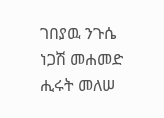ገበያዉ ንጉሴ
ነጋሽ መሐመድ
ሒሩት መለሠ